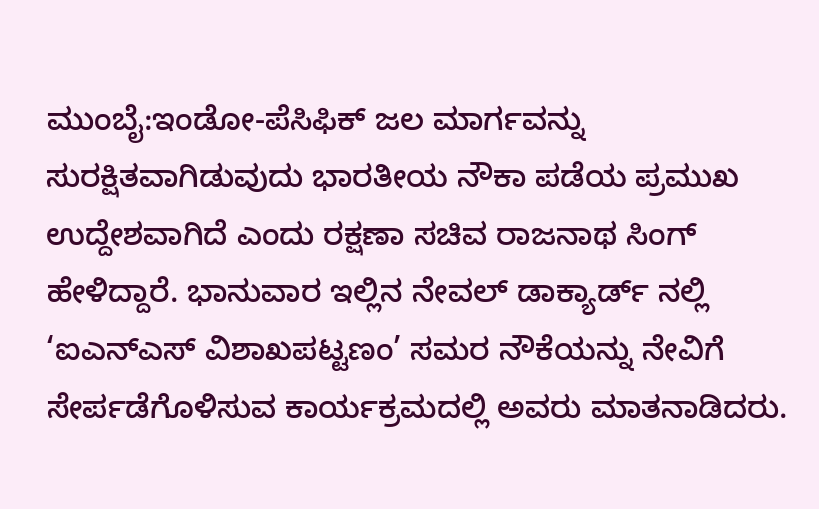ಮುಂಬೈ:ಇಂಡೋ-ಪೆಸಿಫಿಕ್ ಜಲ ಮಾರ್ಗವನ್ನು ಸುರಕ್ಷಿತವಾಗಿಡುವುದು ಭಾರತೀಯ ನೌಕಾ ಪಡೆಯ ಪ್ರಮುಖ ಉದ್ದೇಶವಾಗಿದೆ ಎಂದು ರಕ್ಷಣಾ ಸಚಿವ ರಾಜನಾಥ ಸಿಂಗ್ ಹೇಳಿದ್ದಾರೆ. ಭಾನುವಾರ ಇಲ್ಲಿನ ನೇವಲ್ ಡಾಕ್ಯಾರ್ಡ್ ನಲ್ಲಿ ‘ಐಎನ್ಎಸ್ ವಿಶಾಖಪಟ್ಟಣಂ’ ಸಮರ ನೌಕೆಯನ್ನು ನೇವಿಗೆ ಸೇರ್ಪಡೆಗೊಳಿಸುವ ಕಾರ್ಯಕ್ರಮದಲ್ಲಿ ಅವರು ಮಾತನಾಡಿದರು.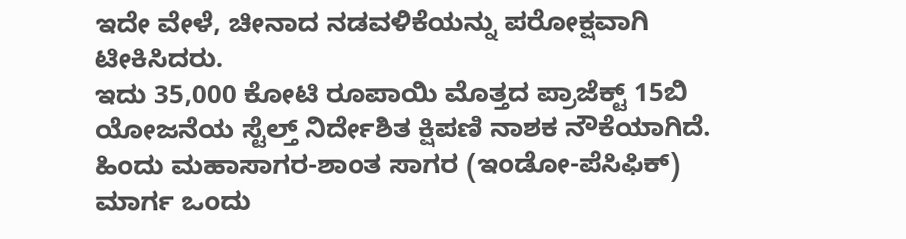ಇದೇ ವೇಳೆ, ಚೀನಾದ ನಡವಳಿಕೆಯನ್ನು ಪರೋಕ್ಷವಾಗಿ ಟೀಕಿಸಿದರು.
ಇದು 35,000 ಕೋಟಿ ರೂಪಾಯಿ ಮೊತ್ತದ ಪ್ರಾಜೆಕ್ಟ್ 15ಬಿ ಯೋಜನೆಯ ಸ್ಟೆಲ್ತ್ ನಿರ್ದೇಶಿತ ಕ್ಷಿಪಣಿ ನಾಶಕ ನೌಕೆಯಾಗಿದೆ. ಹಿಂದು ಮಹಾಸಾಗರ-ಶಾಂತ ಸಾಗರ (ಇಂಡೋ-ಪೆಸಿಫಿಕ್) ಮಾರ್ಗ ಒಂದು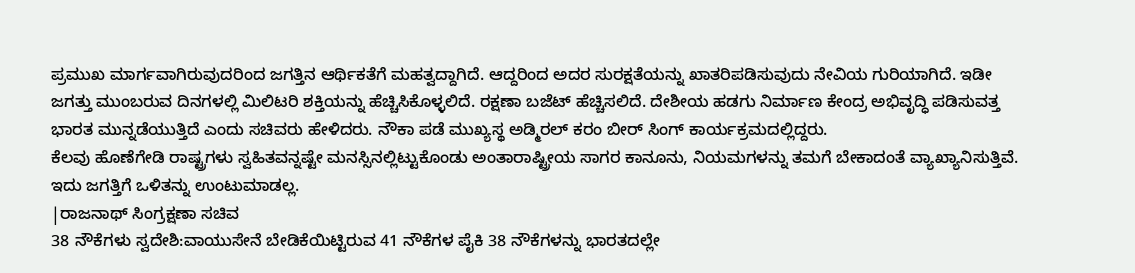ಪ್ರಮುಖ ಮಾರ್ಗವಾಗಿರುವುದರಿಂದ ಜಗತ್ತಿನ ಆರ್ಥಿಕತೆಗೆ ಮಹತ್ವದ್ದಾಗಿದೆ. ಆದ್ದರಿಂದ ಅದರ ಸುರಕ್ಷತೆಯನ್ನು ಖಾತರಿಪಡಿಸುವುದು ನೇವಿಯ ಗುರಿಯಾಗಿದೆ. ಇಡೀ ಜಗತ್ತು ಮುಂಬರುವ ದಿನಗಳಲ್ಲಿ ಮಿಲಿಟರಿ ಶಕ್ತಿಯನ್ನು ಹೆಚ್ಚಿಸಿಕೊಳ್ಳಲಿದೆ. ರಕ್ಷಣಾ ಬಜೆಟ್ ಹೆಚ್ಚಿಸಲಿದೆ. ದೇಶೀಯ ಹಡಗು ನಿರ್ಮಾಣ ಕೇಂದ್ರ ಅಭಿವೃದ್ಧಿ ಪಡಿಸುವತ್ತ ಭಾರತ ಮುನ್ನಡೆಯುತ್ತಿದೆ ಎಂದು ಸಚಿವರು ಹೇಳಿದರು. ನೌಕಾ ಪಡೆ ಮುಖ್ಯಸ್ಥ ಅಡ್ಮಿರಲ್ ಕರಂ ಬೀರ್ ಸಿಂಗ್ ಕಾರ್ಯಕ್ರಮದಲ್ಲಿದ್ದರು.
ಕೆಲವು ಹೊಣೆಗೇಡಿ ರಾಷ್ಟ್ರಗಳು ಸ್ವಹಿತವನ್ನಷ್ಟೇ ಮನಸ್ಸಿನಲ್ಲಿಟ್ಟುಕೊಂಡು ಅಂತಾರಾಷ್ಟ್ರೀಯ ಸಾಗರ ಕಾನೂನು, ನಿಯಮಗಳನ್ನು ತಮಗೆ ಬೇಕಾದಂತೆ ವ್ಯಾಖ್ಯಾನಿಸುತ್ತಿವೆ. ಇದು ಜಗತ್ತಿಗೆ ಒಳಿತನ್ನು ಉಂಟುಮಾಡಲ್ಲ.
|ರಾಜನಾಥ್ ಸಿಂಗ್ರಕ್ಷಣಾ ಸಚಿವ
38 ನೌಕೆಗಳು ಸ್ವದೇಶಿ:ವಾಯುಸೇನೆ ಬೇಡಿಕೆಯಿಟ್ಟಿರುವ 41 ನೌಕೆಗಳ ಪೈಕಿ 38 ನೌಕೆಗಳನ್ನು ಭಾರತದಲ್ಲೇ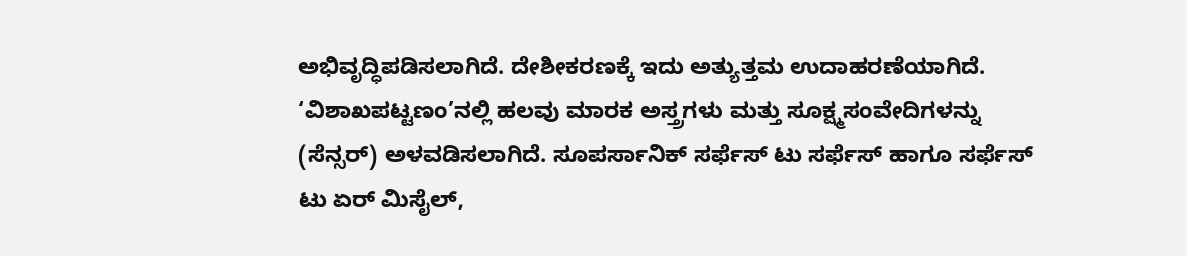ಅಭಿವೃದ್ಧಿಪಡಿಸಲಾಗಿದೆ. ದೇಶೀಕರಣಕ್ಕೆ ಇದು ಅತ್ಯುತ್ತಮ ಉದಾಹರಣೆಯಾಗಿದೆ. ‘ವಿಶಾಖಪಟ್ಟಣಂ’ನಲ್ಲಿ ಹಲವು ಮಾರಕ ಅಸ್ತ್ರಗಳು ಮತ್ತು ಸೂಕ್ಷ್ಮಸಂವೇದಿಗಳನ್ನು (ಸೆನ್ಸರ್) ಅಳವಡಿಸಲಾಗಿದೆ. ಸೂಪರ್ಸಾನಿಕ್ ಸರ್ಫೆಸ್ ಟು ಸರ್ಫೆಸ್ ಹಾಗೂ ಸರ್ಫೆಸ್ ಟು ಏರ್ ಮಿಸೈಲ್,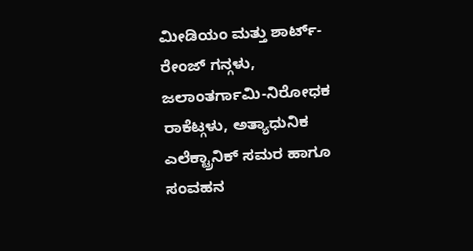ಮೀಡಿಯಂ ಮತ್ತು ಶಾರ್ಟ್-ರೇಂಜ್ ಗನ್ಗಳು, ಜಲಾಂತರ್ಗಾಮಿ-ನಿರೋಧಕ ರಾಕೆಟ್ಗಳು, ಅತ್ಯಾಧುನಿಕ ಎಲೆಕ್ಟ್ರಾನಿಕ್ ಸಮರ ಹಾಗೂ ಸಂವಹನ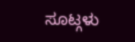ಸೂಟ್ಗಳು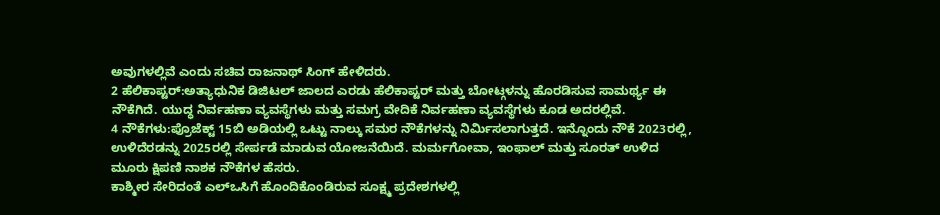ಅವುಗಳಲ್ಲಿವೆ ಎಂದು ಸಚಿವ ರಾಜನಾಥ್ ಸಿಂಗ್ ಹೇಳಿದರು.
2 ಹೆಲಿಕಾಪ್ಟರ್:ಅತ್ಯಾಧುನಿಕ ಡಿಜಿಟಲ್ ಜಾಲದ ಎರಡು ಹೆಲಿಕಾಪ್ಟರ್ ಮತ್ತು ಬೋಟ್ಗಳನ್ನು ಹೊರಡಿಸುವ ಸಾಮರ್ಥ್ಯ ಈ ನೌಕೆಗಿದೆ. ಯುದ್ಧ ನಿರ್ವಹಣಾ ವ್ಯವಸ್ಥೆಗಳು ಮತ್ತು ಸಮಗ್ರ ವೇದಿಕೆ ನಿರ್ವಹಣಾ ವ್ಯವಸ್ಥೆಗಳು ಕೂಡ ಅದರಲ್ಲಿವೆ.
4 ನೌಕೆಗಳು:ಪ್ರೊಜೆಕ್ಟ್ 15ಬಿ ಅಡಿಯಲ್ಲಿ ಒಟ್ಟು ನಾಲ್ಕು ಸಮರ ನೌಕೆಗಳನ್ನು ನಿರ್ವಿುಸಲಾಗುತ್ತದೆ. ಇನ್ನೊಂದು ನೌಕೆ 2023ರಲ್ಲಿ, ಉಳಿದೆರಡನ್ನು 2025ರಲ್ಲಿ ಸೇರ್ಪಡೆ ಮಾಡುವ ಯೋಜನೆಯಿದೆ. ಮರ್ಮಗೋವಾ, ಇಂಫಾಲ್ ಮತ್ತು ಸೂರತ್ ಉಳಿದ ಮೂರು ಕ್ಷಿಪಣಿ ನಾಶಕ ನೌಕೆಗಳ ಹೆಸರು.
ಕಾಶ್ಮೀರ ಸೇರಿದಂತೆ ಎಲ್ಒಸಿಗೆ ಹೊಂದಿಕೊಂಡಿರುವ ಸೂಕ್ಷ್ಮ ಪ್ರದೇಶಗಳಲ್ಲಿ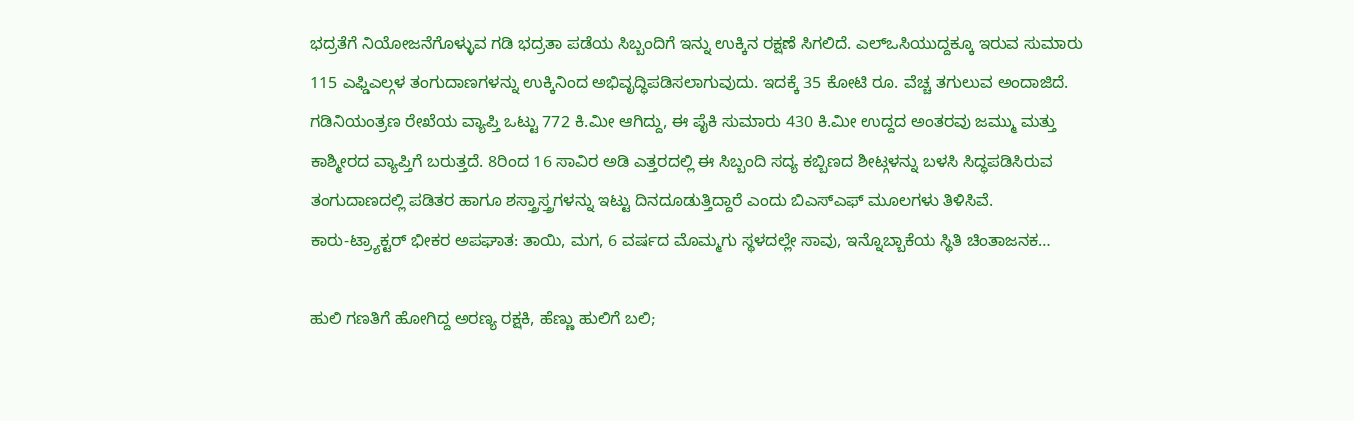ಭದ್ರತೆಗೆ ನಿಯೋಜನೆಗೊಳ್ಳುವ ಗಡಿ ಭದ್ರತಾ ಪಡೆಯ ಸಿಬ್ಬಂದಿಗೆ ಇನ್ನು ಉಕ್ಕಿನ ರಕ್ಷಣೆ ಸಿಗಲಿದೆ. ಎಲ್ಒಸಿಯುದ್ದಕ್ಕೂ ಇರುವ ಸುಮಾರು 115 ಎಫ್ಡಿಎಲ್ಗಳ ತಂಗುದಾಣಗಳನ್ನು ಉಕ್ಕಿನಿಂದ ಅಭಿವೃದ್ಧಿಪಡಿಸಲಾಗುವುದು. ಇದಕ್ಕೆ 35 ಕೋಟಿ ರೂ. ವೆಚ್ಚ ತಗುಲುವ ಅಂದಾಜಿದೆ. ಗಡಿನಿಯಂತ್ರಣ ರೇಖೆಯ ವ್ಯಾಪ್ತಿ ಒಟ್ಟು 772 ಕಿ.ಮೀ ಆಗಿದ್ದು, ಈ ಪೈಕಿ ಸುಮಾರು 430 ಕಿ.ಮೀ ಉದ್ದದ ಅಂತರವು ಜಮ್ಮು ಮತ್ತು ಕಾಶ್ಮೀರದ ವ್ಯಾಪ್ತಿಗೆ ಬರುತ್ತದೆ. 8ರಿಂದ 16 ಸಾವಿರ ಅಡಿ ಎತ್ತರದಲ್ಲಿ ಈ ಸಿಬ್ಬಂದಿ ಸದ್ಯ ಕಬ್ಬಿಣದ ಶೀಟ್ಗಳನ್ನು ಬಳಸಿ ಸಿದ್ಧಪಡಿಸಿರುವ ತಂಗುದಾಣದಲ್ಲಿ ಪಡಿತರ ಹಾಗೂ ಶಸ್ತ್ರಾಸ್ತ್ರಗಳನ್ನು ಇಟ್ಟು ದಿನದೂಡುತ್ತಿದ್ದಾರೆ ಎಂದು ಬಿಎಸ್ಎಫ್ ಮೂಲಗಳು ತಿಳಿಸಿವೆ.
ಕಾರು-ಟ್ರ್ಯಾಕ್ಟರ್ ಭೀಕರ ಅಪಘಾತ: ತಾಯಿ, ಮಗ, 6 ವರ್ಷದ ಮೊಮ್ಮಗು ಸ್ಥಳದಲ್ಲೇ ಸಾವು, ಇನ್ನೊಬ್ಬಾಕೆಯ ಸ್ಥಿತಿ ಚಿಂತಾಜನಕ…

ಹುಲಿ ಗಣತಿಗೆ ಹೋಗಿದ್ದ ಅರಣ್ಯ ರಕ್ಷಕಿ, ಹೆಣ್ಣು ಹುಲಿಗೆ ಬಲಿ;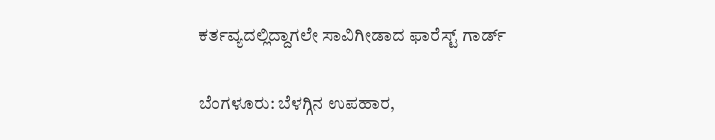ಕರ್ತವ್ಯದಲ್ಲಿದ್ದಾಗಲೇ ಸಾವಿಗೀಡಾದ ಫಾರೆಸ್ಟ್ ಗಾರ್ಡ್

ಬೆಂಗಳೂರು: ಬೆಳಗ್ಗಿನ ಉಪಹಾರ,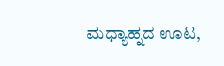ಮಧ್ಯಾಹ್ನದ ಊಟ,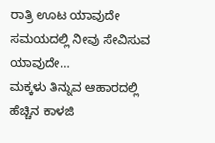ರಾತ್ರಿ ಊಟ ಯಾವುದೇ ಸಮಯದಲ್ಲಿ ನೀವು ಸೇವಿಸುವ ಯಾವುದೇ…
ಮಕ್ಕಳು ತಿನ್ನುವ ಆಹಾರದಲ್ಲಿ ಹೆಚ್ಚಿನ ಕಾಳಜಿ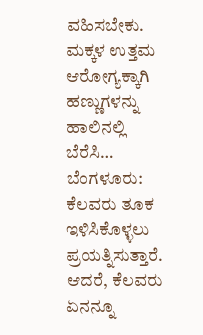ವಹಿಸಬೇಕು. ಮಕ್ಕಳ ಉತ್ತಮ ಆರೋಗ್ಯಕ್ಕಾಗಿ ಹಣ್ಣುಗಳನ್ನು ಹಾಲಿನಲ್ಲಿ ಬೆರೆಸಿ…
ಬೆಂಗಳೂರು: ಕೆಲವರು ತೂಕ ಇಳಿಸಿಕೊಳ್ಳಲು ಪ್ರಯತ್ನಿಸುತ್ತಾರೆ. ಆದರೆ, ಕೆಲವರು ಏನನ್ನೂ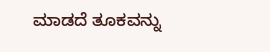ಮಾಡದೆ ತೂಕವನ್ನು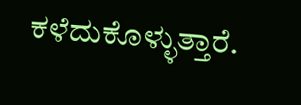ಕಳೆದುಕೊಳ್ಳುತ್ತಾರೆ.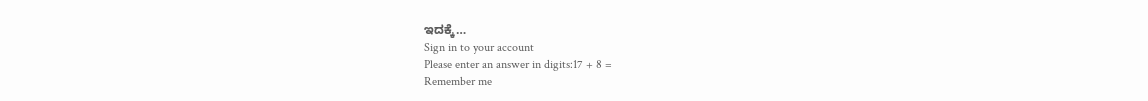ಇದಕ್ಕೆ…
Sign in to your account
Please enter an answer in digits:17 + 8 =
Remember me